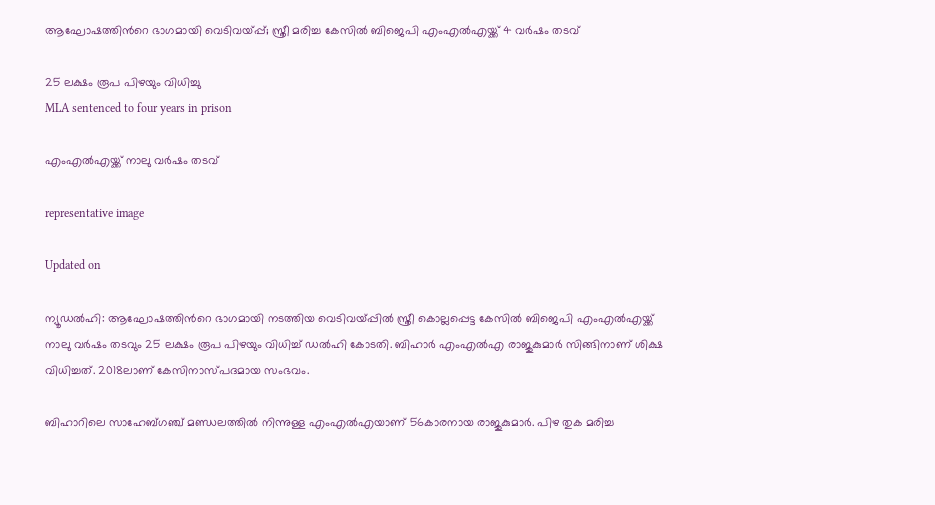ആഘോഷത്തിന്‍റെ ഭാഗമായി വെടിവയ്പ്പ്; സ്ത്രീ മരിച്ച കേസിൽ ബിജെപി എംഎൽഎയ്ക്ക് 4 വർഷം തടവ്

25 ലക്ഷം രൂപ പിഴയും വിധിച്ചു
MLA sentenced to four years in prison

എംഎല്‍എയ്ക്ക് നാലു വര്‍ഷം തടവ്‌

representative image

Updated on

ന്യൂഡൽഹി: ആഘോഷത്തിന്‍റെ ഭാഗമായി നടത്തിയ വെടിവയ്പ്പിൽ സ്ത്രീ കൊല്ലപ്പെട്ട കേസിൽ ബിജെപി എംഎൽഎയ്ക്ക് നാലു വർഷം തടവും 25 ലക്ഷം രൂപ പിഴയും വിധിച്ച് ഡൽഹി കോടതി. ബിഹാർ എംഎൽഎ രാജുകുമാർ സിങ്ങിനാണ് ശിക്ഷ വിധിച്ചത്. 2018ലാണ് കേസിനാസ്പദമായ സംഭവം.

ബിഹാറിലെ സാഹേബ്ഗഞ്ച് മണ്ഡലത്തിൽ നിന്നുള്ള എംഎൽഎയാണ് 56കാരനായ രാജുകുമാർ. പിഴ തുക മരിച്ച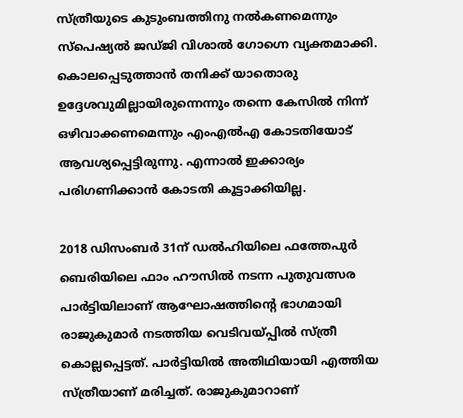സ്ത്രീയുടെ കുടുംബത്തിനു നൽകണമെന്നും സ്പെഷ്യൽ ജഡ്ജി വിശാൽ ഗോഗ്നെ വ്യക്തമാക്കി. കൊലപ്പെടുത്താൻ തനിക്ക് യാതൊരു ഉദ്ദേശവുമില്ലായിരുന്നെന്നും തന്നെ കേസിൽ നിന്ന് ഒഴിവാക്കണമെന്നും എംഎൽഎ കോടതിയോട് ആവശ്യപ്പെട്ടിരുന്നു. എന്നാൽ ഇക്കാര്യം പരിഗണിക്കാൻ കോടതി കൂട്ടാക്കിയില്ല.

2018 ഡിസംബർ 31ന് ഡൽഹിയിലെ ഫത്തേപുർ ബെരിയിലെ ഫാം ഹൗസിൽ നടന്ന പുതുവത്സര പാർട്ടിയിലാണ് ആഘോഷത്തിന്‍റെ ഭാഗമായി രാജുകുമാർ നടത്തിയ വെടിവയ്പ്പിൽ സ്ത്രീ കൊല്ലപ്പെട്ടത്. പാർട്ടിയിൽ അതിഥിയായി എത്തിയ സ്ത്രീയാണ് മരിച്ചത്. രാജുകുമാറാണ്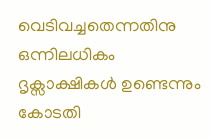വെടിവച്ചതെന്നതിനു ഒന്നിലധികം ദൃക്സാക്ഷികൾ ഉണ്ടെന്നും കോടതി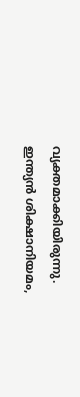വ്യക്തമാക്കിയിരുന്നു. ഇന്ത്യൻ ശിക്ഷാനിയമം,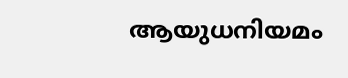ആയുധനിയമം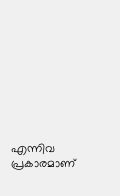എന്നിവ പ്രകാരമാണ്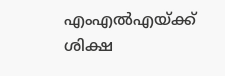എംഎൽഎയ്ക്ക് ശിക്ഷ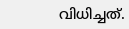വിധിച്ചത്.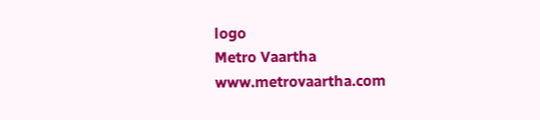logo
Metro Vaartha
www.metrovaartha.com